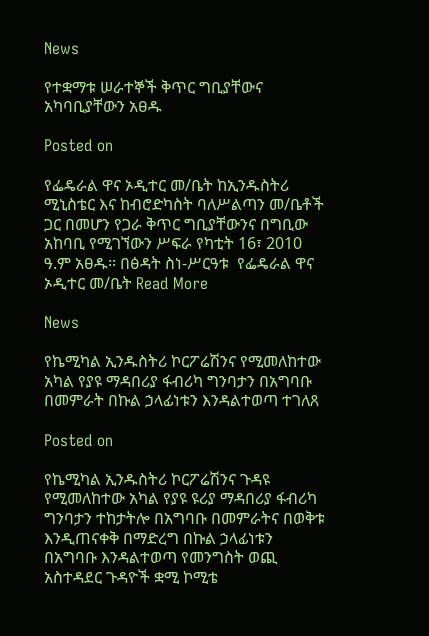News

የተቋማቱ ሠራተኞች ቅጥር ግቢያቸውና አካባቢያቸውን አፀዱ

Posted on

የፌዴራል ዋና ኦዲተር መ/ቤት ከኢንዱስትሪ ሚኒስቴር እና ከብሮድካስት ባለሥልጣን መ/ቤቶች ጋር በመሆን የጋራ ቅጥር ግቢያቸውንና በግቢው አከባቢ የሚገኘውን ሥፍራ የካቲት 16፣ 2010 ዓ.ም አፀዱ፡፡ በፅዳት ስነ-ሥርዓቱ  የፌዴራል ዋና ኦዲተር መ/ቤት Read More

News

የኬሚካል ኢንዱስትሪ ኮርፖሬሽንና የሚመለከተው አካል የያዩ ማዳበሪያ ፋብሪካ ግንባታን በአግባቡ በመምራት በኩል ኃላፊነቱን እንዳልተወጣ ተገለጸ

Posted on

የኬሚካል ኢንዱስትሪ ኮርፖሬሽንና ጉዳዩ የሚመለከተው አካል የያዩ ዩሪያ ማዳበሪያ ፋብሪካ ግንባታን ተከታትሎ በአግባቡ በመምራትና በወቅቱ እንዲጠናቀቅ በማድረግ በኩል ኃላፊነቱን በአግባቡ እንዳልተወጣ የመንግስት ወጪ አስተዳደር ጉዳዮች ቋሚ ኮሚቴ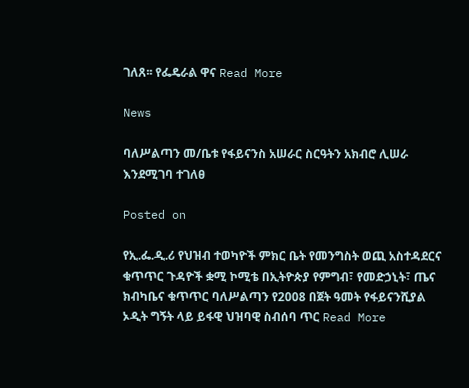ገለጸ፡፡ የፌዴራል ዋና Read More

News

ባለሥልጣን መ/ቤቱ የፋይናንስ አሠራር ስርዓትን አክብሮ ሊሠራ እንደሚገባ ተገለፀ

Posted on

የኢ.ፌ.ዲ.ሪ የህዝብ ተወካዮች ምክር ቤት የመንግስት ወጪ አስተዳደርና ቁጥጥር ጉዳዮች ቋሚ ኮሚቴ በኢትዮጵያ የምግብ፣ የመድኃኒት፣ ጤና ክብካቤና ቁጥጥር ባለሥልጣን የ2008 በጀት ዓመት የፋይናንሺያል ኦዲት ግኝት ላይ ይፋዊ ህዝባዊ ስብሰባ ጥር Read More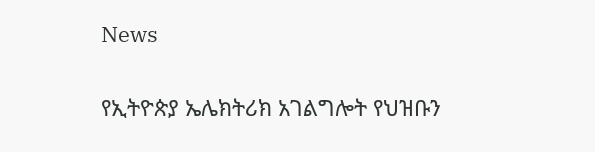News

የኢትዮጵያ ኤሌክትሪክ አገልግሎት የህዝቡን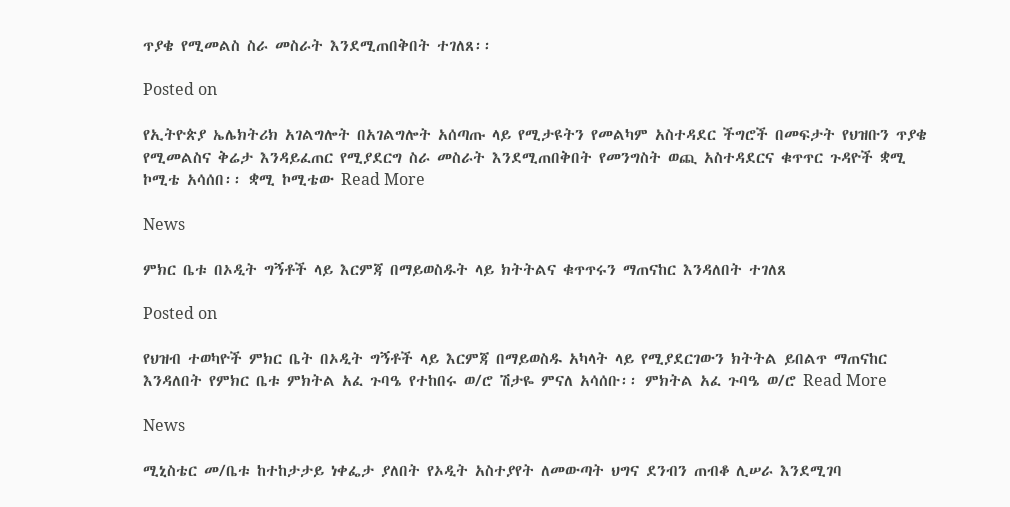ጥያቄ የሚመልስ ስራ መስራት እንደሚጠበቅበት ተገለጸ፡፡

Posted on

የኢትዮጵያ ኤሌክትሪክ አገልግሎት በአገልግሎት አሰጣጡ ላይ የሚታዩትን የመልካም አስተዳደር ችግሮች በመፍታት የህዝቡን ጥያቄ የሚመልስና ቅሬታ እንዳይፈጠር የሚያደርግ ስራ መስራት እንደሚጠበቅበት የመንግስት ወጪ አስተዳደርና ቁጥጥር ጉዳዮች ቋሚ ኮሚቴ አሳሰበ፡፡ ቋሚ ኮሚቴው Read More

News

ምክር ቤቱ በኦዲት ግኝቶች ላይ እርምጃ በማይወስዱት ላይ ክትትልና ቁጥጥሩን ማጠናከር እንዳለበት ተገለጸ

Posted on

የህዝብ ተወካዮች ምክር ቤት በኦዲት ግኝቶች ላይ እርምጃ በማይወስዱ አካላት ላይ የሚያደርገውን ክትትል ይበልጥ ማጠናከር እንዳለበት የምክር ቤቱ ምክትል አፈ ጉባዔ የተከበሩ ወ/ሮ ሽታዬ ምናለ አሳሰቡ፡፡ ምክትል አፈ ጉባዔ ወ/ሮ Read More

News

ሚኒስቴር መ/ቤቱ ከተከታታይ ነቀፌታ ያለበት የኦዲት አስተያየት ለመውጣት ህግና ደንብን ጠብቆ ሊሠራ እንደሚገባ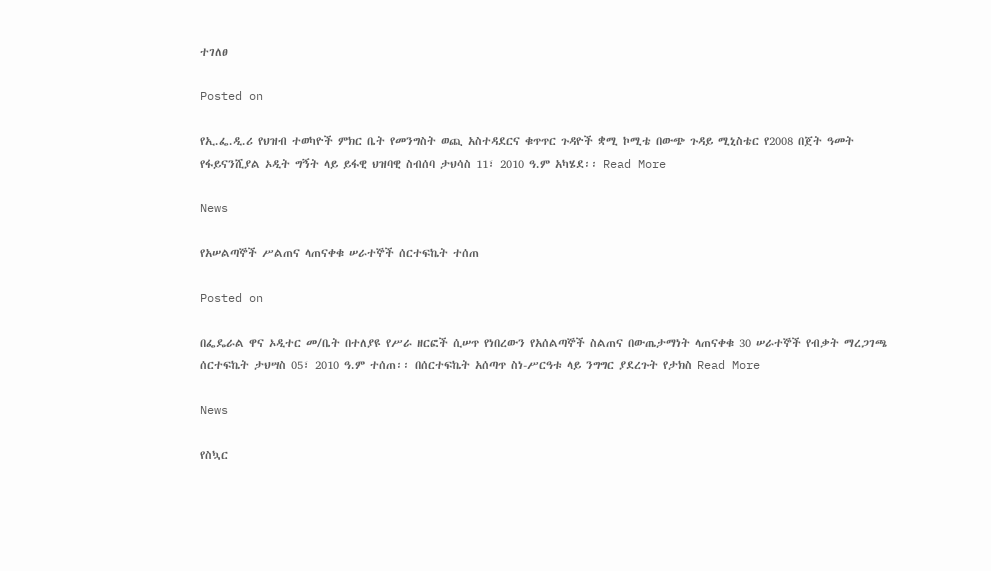ተገለፀ

Posted on

የኢ.ፌ.ዲ.ሪ የህዝብ ተወካዮች ምክር ቤት የመንግስት ወጪ አስተዳደርና ቁጥጥር ጉዳዮች ቋሚ ኮሚቴ በውጭ ጉዳይ ሚኒስቴር የ2008 በጀት ዓመት የፋይናንሺያል ኦዲት ግኝት ላይ ይፋዊ ህዝባዊ ስብሰባ ታህሳስ 11፣ 2010 ዓ.ም አካሄደ፡፡ Read More

News

የአሠልጣኞች ሥልጠና ላጠናቀቁ ሠራተኞች ሰርተፍኬት ተሰጠ

Posted on

በፌዴራል ዋና ኦዲተር መ/ቤት በተለያዩ የሥራ ዘርፎች ሲሠጥ የነበረውን የአሰልጣኞች ስልጠና በውጤታማነት ላጠናቀቁ 30 ሠራተኞች የብቃት ማረጋገጫ ሰርተፍኬት ታህሣስ 05፣ 2010 ዓ.ም ተሰጠ፡፡ በሰርተፍኬት አሰጣጥ ስነ-ሥርዓቱ ላይ ንግግር ያደረጉት የታክስ Read More

News

የስኳር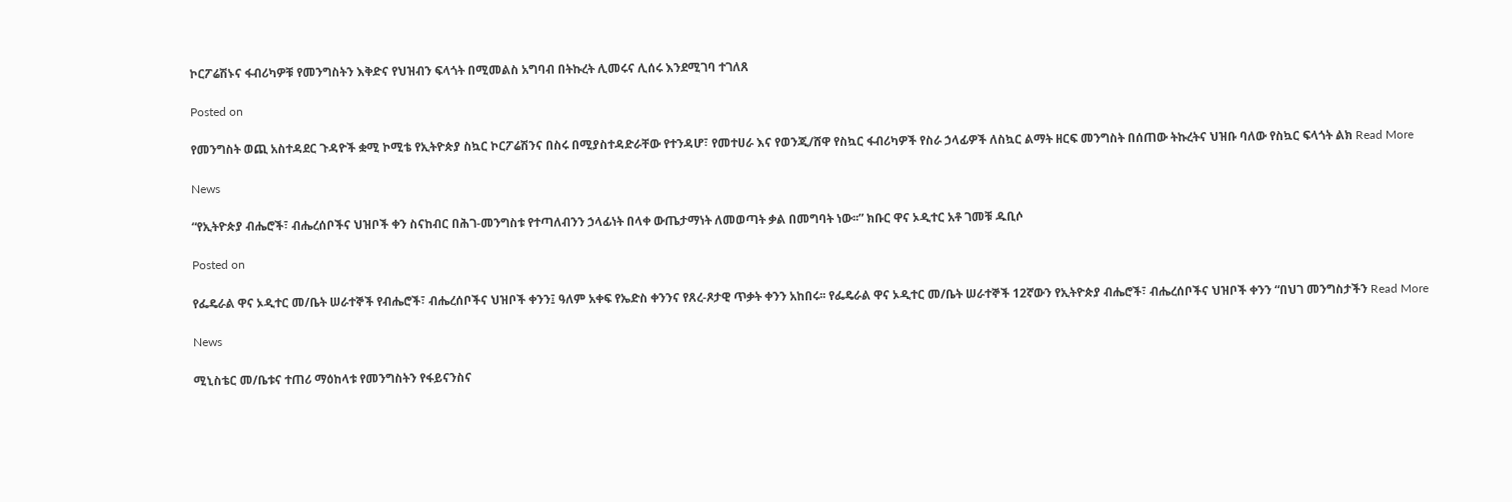ኮርፖሬሽኑና ፋብሪካዎቹ የመንግስትን እቅድና የህዝብን ፍላጎት በሚመልስ አግባብ በትኩረት ሊመሩና ሊሰሩ እንደሚገባ ተገለጸ

Posted on

የመንግስት ወጪ አስተዳደር ጉዳዮች ቋሚ ኮሚቴ የኢትዮጵያ ስኳር ኮርፖሬሽንና በስሩ በሚያስተዳድራቸው የተንዳሆ፣ የመተሀራ እና የወንጂ/ሸዋ የስኳር ፋብሪካዎች የስራ ኃላፊዎች ለስኳር ልማት ዘርፍ መንግስት በሰጠው ትኩረትና ህዝቡ ባለው የስኳር ፍላጎት ልክ Read More

News

“የኢትዮጵያ ብሔሮች፣ ብሔረሰቦችና ህዝቦች ቀን ስናከብር በሕገ-መንግስቱ የተጣለብንን ኃላፊነት በላቀ ውጤታማነት ለመወጣት ቃል በመግባት ነው፡፡” ክቡር ዋና ኦዲተር አቶ ገመቹ ዱቢሶ

Posted on

የፌዴራል ዋና ኦዲተር መ/ቤት ሠራተኞች የብሔሮች፣ ብሔረሰቦችና ህዝቦች ቀንን፤ ዓለም አቀፍ የኤድስ ቀንንና የጸረ-ጾታዊ ጥቃት ቀንን አከበሩ፡፡ የፌዴራል ዋና ኦዲተር መ/ቤት ሠራተኞች 12ኛውን የኢትዮጵያ ብሔሮች፣ ብሔረሰቦችና ህዝቦች ቀንን “በህገ መንግስታችን Read More

News

ሚኒስቴር መ/ቤቱና ተጠሪ ማዕከላቱ የመንግስትን የፋይናንስና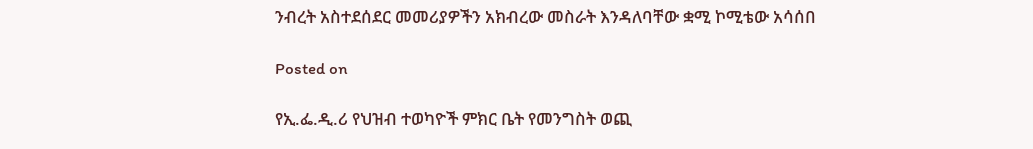ንብረት አስተደሰደር መመሪያዎችን አክብረው መስራት እንዳለባቸው ቋሚ ኮሚቴው አሳሰበ

Posted on

የኢ.ፌ.ዲ.ሪ የህዝብ ተወካዮች ምክር ቤት የመንግስት ወጪ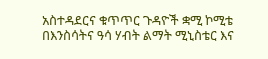አስተዳደርና ቁጥጥር ጉዳዮች ቋሚ ኮሚቴ በእንስሳትና ዓሳ ሃብት ልማት ሚኒስቴር እና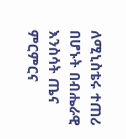ለሚኒስቴሩ ተጠሪ በሆኑት በብሔራዊ እንስሳት ጤና ምርምርና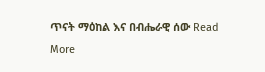ጥናት ማዕከል እና በብሔራዊ ሰው Read More